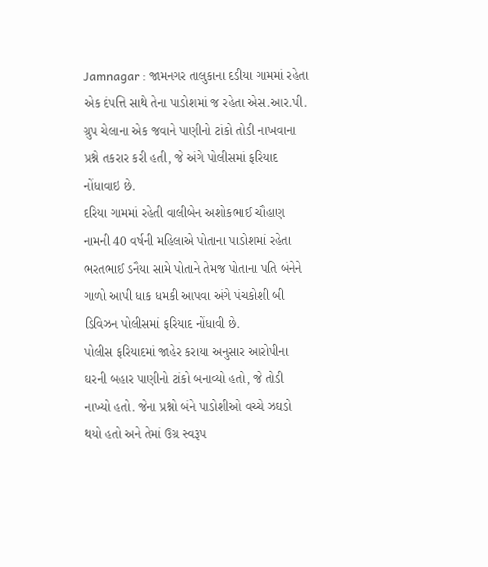Jamnagar : જામનગર તાલુકાના દડીયા ગામમાં રહેતા એક દંપત્તિ સાથે તેના પાડોશમાં જ રહેતા એસ.આર.પી. ગ્રુપ ચેલાના એક જવાને પાણીનો ટાંકો તોડી નાખવાના પ્રશ્ને તકરાર કરી હતી, જે અંગે પોલીસમાં ફરિયાદ નોંધાવાઇ છે.
દરિયા ગામમાં રહેતી વાલીબેન અશોકભાઈ ચૌહાણ નામની 40 વર્ષની મહિલાએ પોતાના પાડોશમાં રહેતા ભરતભાઈ ડનૈયા સામે પોતાને તેમજ પોતાના પતિ બંનેને ગાળો આપી ધાક ધમકી આપવા અંગે પંચકોશી બી ડિવિઝન પોલીસમાં ફરિયાદ નોંધાવી છે.
પોલીસ ફરિયાદમાં જાહેર કરાયા અનુસાર આરોપીના ઘરની બહાર પાણીનો ટાંકો બનાવ્યો હતો, જે તોડી નાખ્યો હતો. જેના પ્રશ્નો બંને પાડોશીઓ વચ્ચે ઝઘડો થયો હતો અને તેમાં ઉગ્ર સ્વરૂપ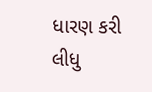ધારણ કરી લીધુ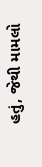હતું, જેથી મામલો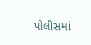પોલીસમાં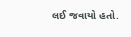લઈ જવાયો હતો.